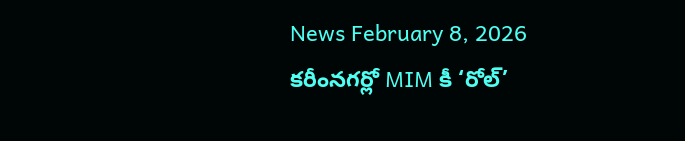News February 8, 2026
కరీంనగర్లో MIM కీ ‘రోల్’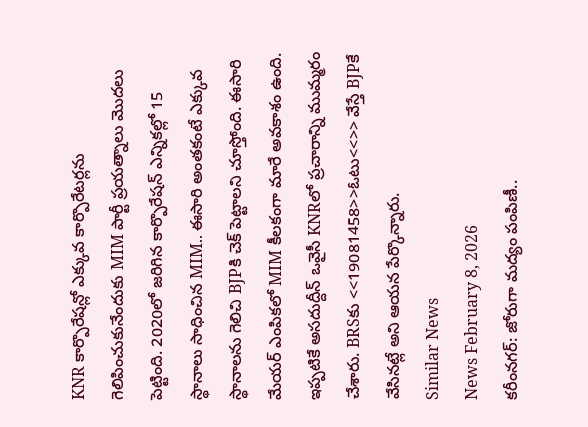KNR కార్పొరేషన్లో ఎక్కువ కార్పొరేటర్లను గెలిపించుకునేందుకు MIM పార్టీ ప్రయత్నాలు మొదలు పెట్టింది. 2020లో జరిగిన కార్పొరేషన్ ఎన్నికల్లో 15 స్థానాలు సాధించిన MIM.. ఈసారి అంతకంటే ఎక్కువ స్థానాలను గెలిచి BJPకి చెక్ పెట్టాలని చూస్తోంది. ఈసారి మేయర్ ఎంపికలో MIM కీలకంగా మారే అవకాశం ఉంది. ఇప్పటికే అసదుద్దీన్ ఒవైసీ KNRలో ప్రచారాన్ని ముమ్మరం చేశారు. BRSకు <<19081458>>ఓటు<<>> వేస్తే BJPకే వేసినట్లే అని ఆయన పేర్కొన్నారు.
Similar News
News February 8, 2026
కరీంనగర్: జోరుగా మద్యం పంపిణీ..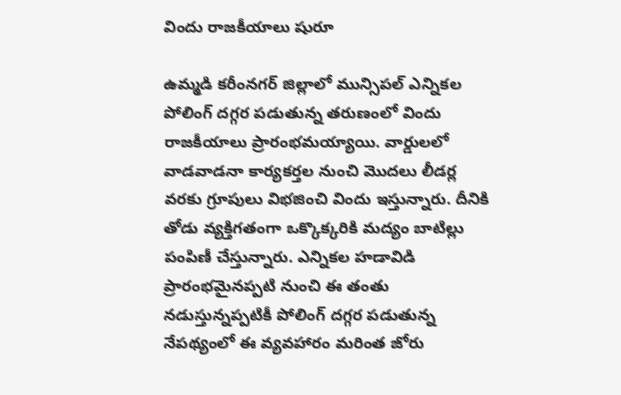విందు రాజకీయాలు షురూ

ఉమ్మడి కరీంనగర్ జిల్లాలో మున్సిపల్ ఎన్నికల పోలింగ్ దగ్గర పడుతున్న తరుణంలో విందు రాజకీయాలు ప్రారంభమయ్యాయి. వార్డులలో వాడవాడనా కార్యకర్తల నుంచి మొదలు లీడర్ల వరకు గ్రూపులు విభజించి విందు ఇస్తున్నారు. దీనికి తోడు వ్యక్తిగతంగా ఒక్కొక్కరికి మద్యం బాటిల్లు పంపిణీ చేస్తున్నారు. ఎన్నికల హడావిడి ప్రారంభమైనప్పటి నుంచి ఈ తంతు నడుస్తున్నప్పటికీ పోలింగ్ దగ్గర పడుతున్న నేపథ్యంలో ఈ వ్యవహారం మరింత జోరు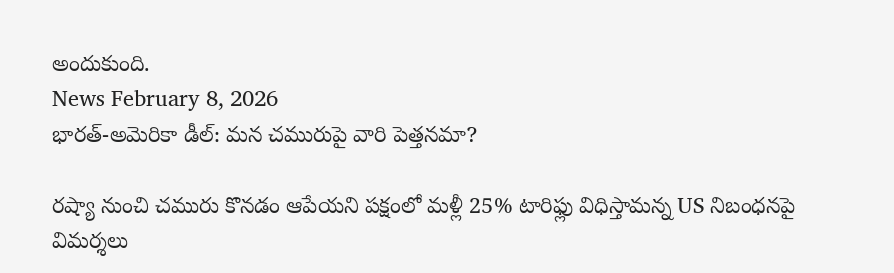అందుకుంది.
News February 8, 2026
భారత్-అమెరికా డీల్: మన చమురుపై వారి పెత్తనమా?

రష్యా నుంచి చమురు కొనడం ఆపేయని పక్షంలో మళ్లీ 25% టారిఫ్లు విధిస్తామన్న US నిబంధనపై విమర్శలు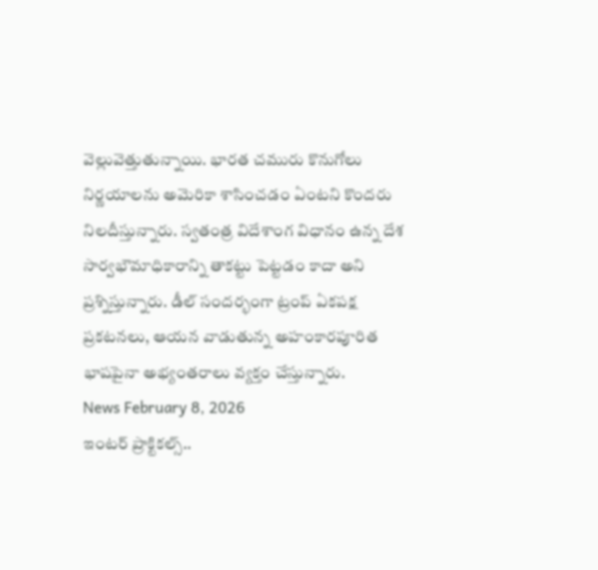వెల్లువెత్తుతున్నాయి. భారత చమురు కొనుగోలు నిర్ణయాలను అమెరికా శాసించడం ఏంటని కొందరు నిలదీస్తున్నారు. స్వతంత్ర విదేశాంగ విధానం ఉన్న దేశ సార్వభౌమాధికారాన్ని తాకట్టు పెట్టడం కాదా అని ప్రశ్నిస్తున్నారు. డీల్ సందర్భంగా ట్రంప్ ఏకపక్ష ప్రకటనలు, ఆయన వాడుతున్న అహంకారపూరిత భాషపైనా అభ్యంతరాలు వ్యక్తం చేస్తున్నారు.
News February 8, 2026
ఇంటర్ ప్రాక్టికల్స్..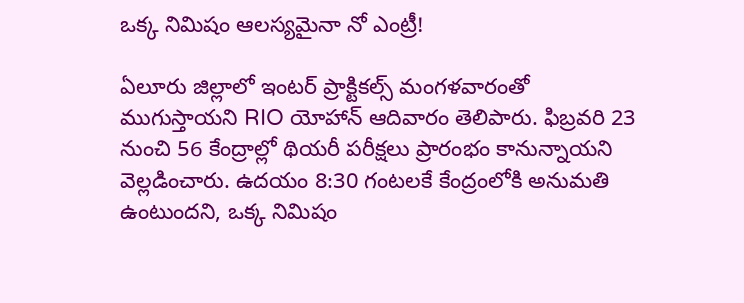ఒక్క నిమిషం ఆలస్యమైనా నో ఎంట్రీ!

ఏలూరు జిల్లాలో ఇంటర్ ప్రాక్టికల్స్ మంగళవారంతో ముగుస్తాయని RIO యోహాన్ ఆదివారం తెలిపారు. ఫిబ్రవరి 23 నుంచి 56 కేంద్రాల్లో థియరీ పరీక్షలు ప్రారంభం కానున్నాయని వెల్లడించారు. ఉదయం 8:30 గంటలకే కేంద్రంలోకి అనుమతి ఉంటుందని, ఒక్క నిమిషం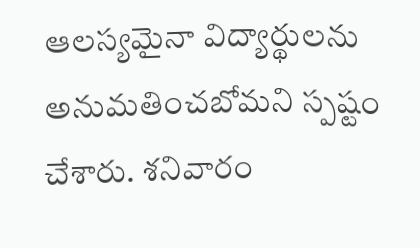ఆలస్యమైనా విద్యార్థులను అనుమతించబోమని స్పష్టం చేశారు. శనివారం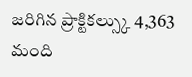జరిగిన ప్రాక్టికల్స్కు 4,363 మంది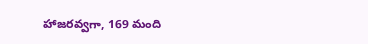హాజరవ్వగా, 169 మంది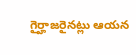గైర్హాజరైనట్లు ఆయన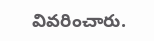వివరించారు.